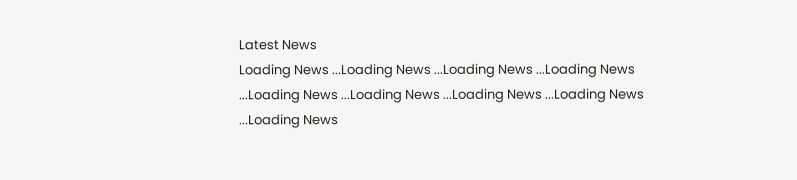Latest News
Loading News ...Loading News ...Loading News ...Loading News ...Loading News ...Loading News ...Loading News ...Loading News ...Loading News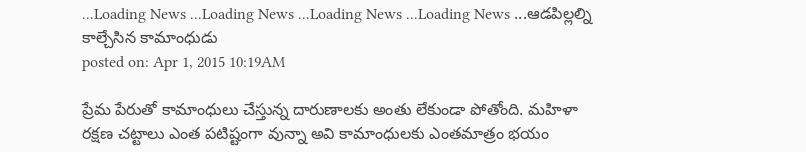...Loading News ...Loading News ...Loading News ...Loading News ...ఆడపిల్లల్ని కాల్చేసిన కామాంధుడు
posted on: Apr 1, 2015 10:19AM

ప్రేమ పేరుతో కామాంధులు చేస్తున్న దారుణాలకు అంతు లేకుండా పోతోంది. మహిళా రక్షణ చట్టాలు ఎంత పటిష్టంగా వున్నా అవి కామాంధులకు ఎంతమాత్రం భయం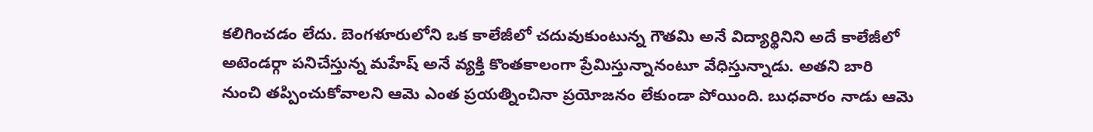కలిగించడం లేదు. బెంగళూరులోని ఒక కాలేజీలో చదువుకుంటున్న గౌతమి అనే విద్యార్థినిని అదే కాలేజీలో అటెండర్గా పనిచేస్తున్న మహేష్ అనే వ్యక్తి కొంతకాలంగా ప్రేమిస్తున్నానంటూ వేధిస్తున్నాడు. అతని బారి నుంచి తప్పించుకోవాలని ఆమె ఎంత ప్రయత్నించినా ప్రయోజనం లేకుండా పోయింది. బుధవారం నాడు ఆమె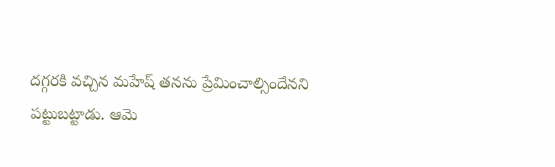దగ్గరకి వచ్చిన మహేష్ తనను ప్రేమించాల్సిందేనని పట్టుబట్టాడు. ఆమె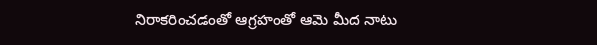నిరాకరించడంతో ఆగ్రహంతో ఆమె మీద నాటు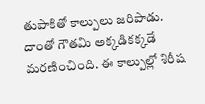తుపాకితో కాల్పులు జరిపాడు. దాంతో గౌతమి అక్కడికక్కడే మరణించింది. ఈ కాల్పుల్లో శిరీష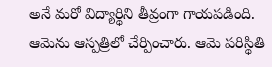అనే మరో విద్యార్థిని తీవ్రంగా గాయపడింది. ఆమెను ఆస్పత్రిలో చేర్పించారు. ఆమె పరిస్థితి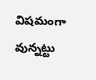విషమంగా వున్నట్టు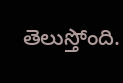తెలుస్తోంది.